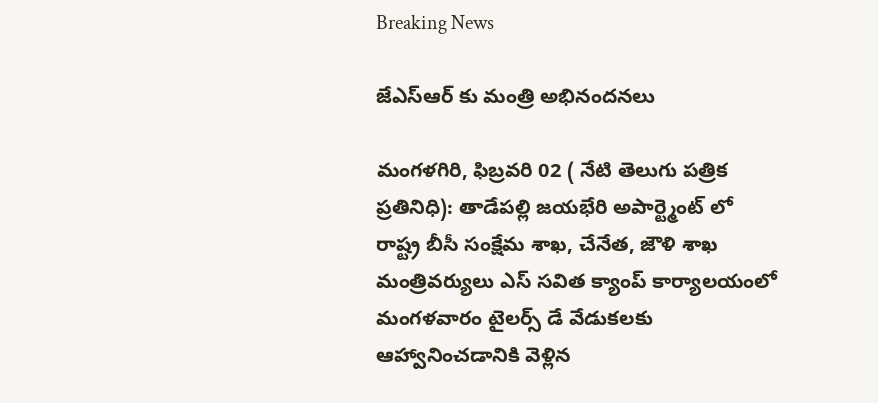Breaking News

జేఎస్ఆర్ కు మంత్రి అభినందనలు

మంగళగిరి, ఫిబ్రవరి 02 ( నేటి తెలుగు పత్రిక ప్రతినిధి): తాడేపల్లి జయభేరి అపార్ట్మెంట్ లో రాష్ట్ర బీసీ సంక్షేమ శాఖ, చేనేత, జౌళి శాఖ మంత్రివర్యులు ఎస్ సవిత క్యాంప్ కార్యాలయంలో మంగళవారం టైలర్స్ డే వేడుకలకు ఆహ్వానించడానికి వెళ్లిన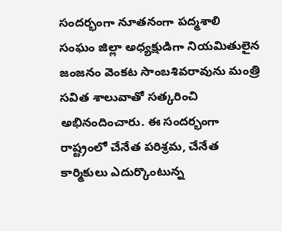సందర్భంగా నూతనంగా పద్మశాలి సంఘం జిల్లా అధ్యక్షుడిగా నియమితులైన జంజనం వెంకట సాంబశివరావును మంత్రి సవిత శాలువాతో సత్కరించి అభినందించారు. ఈ సందర్భంగా రాష్ట్రంలో చేనేత పరిశ్రమ, చేనేత కార్మికులు ఎదుర్కొంటున్న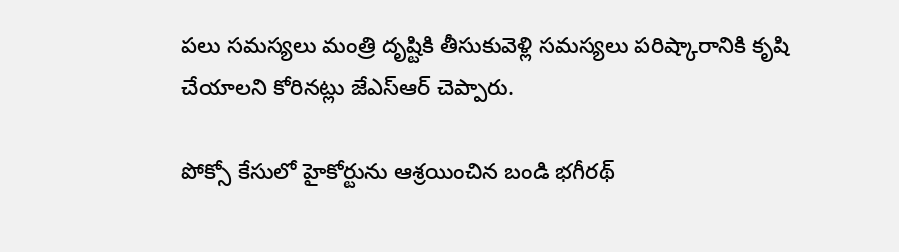పలు సమస్యలు మంత్రి దృష్టికి తీసుకువెళ్లి సమస్యలు పరిష్కారానికి కృషి చేయాలని కోరినట్లు జేఎస్ఆర్ చెప్పారు.

పోక్సో కేసులో హైకోర్టును ఆశ్రయించిన బండి భగీరథ్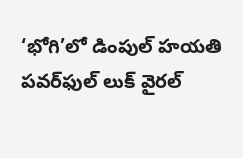‘భోగి’లో డింపుల్ హయతి పవర్‌ఫుల్ లుక్ వైరల్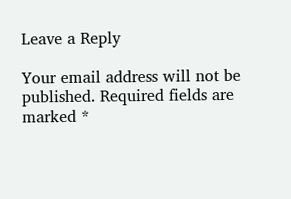Leave a Reply

Your email address will not be published. Required fields are marked *